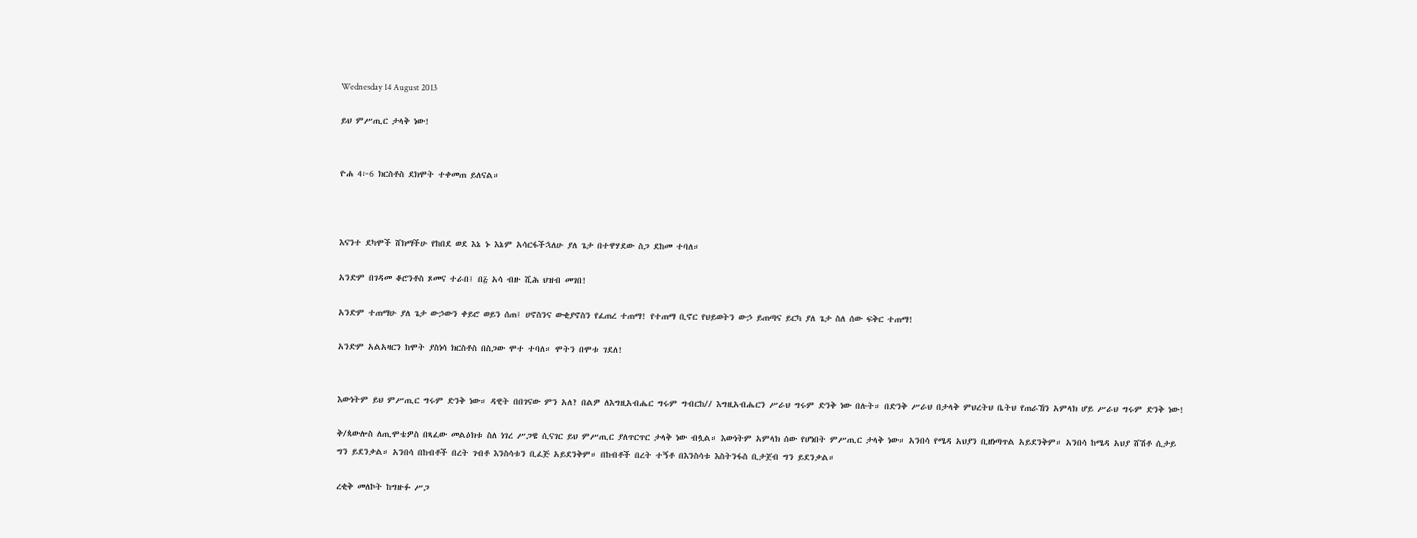Wednesday 14 August 2013

ይህ ምሥጢር ታላቅ ነው!


ዮሐ 4፦6 ክርስቶስ ደክሞት ተቀመጠ ይለናል።



እናንተ ደካሞች ሸክማችሁ የከበደ ወደ እኔ ኑ እኔም አሳርፋችኋለሁ ያለ ጌታ በተዋሃደው ስጋ ደከመ ተባለ።

አንድም በገዳመ ቆሮንቶስ ጾመና ተራበ፤ በ፭ አሳ ብዙ ሺሕ ህዝብ መገበ!

አንድም ተጠማሁ ያለ ጌታ ውኃውን ቀይሮ ወይን ሰጠ፤ ሀኖስንና ውቂያኖስን የፈጠረ ተጠማ! የተጠማ ቢኖር የህይወትን ውኃ ይጠጣና ይርካ ያለ ጌታ ስለ ሰው ፍቅር ተጠማ!

አንድም አልአዛርን ከሞት ያስነሳ ክርስቶስ በስጋው ሞተ ተባለ። ሞትን በሞቱ ገደለ!


እውነትም ይህ ምሥጢር ግሩም ድንቅ ነው። ዳዊት በበገናው ምን አለ? በልዎ ለእግዚአብሔር ግሩም ግብርከ// እግዚአብሔርን ሥራህ ግሩም ድንቅ ነው በሉት። በድንቅ ሥራህ በታላቅ ምህረትህ ቤትህ የጠራኸን አምላክ ሆይ ሥራህ ግሩም ድንቅ ነው!

ቅ/ጳውሎስ ለጢሞቴዎስ በጻፈው መልዕክቱ ስለ ነገረ ሥጋዌ ሲናገር ይህ ምሥጢር ያለጥርጥር ታላቅ ነው ብሏል። እውነትም አምላክ ሰው የሆነበት ምሥጢር ታላቅ ነው። አንበሳ የሜዳ አህያን ቢዘነጣጥል አይደንቅም። አንበሳ ከሜዳ አህያ ሸሽቶ ሲታይ ግን ይደንቃል። አንበሳ በከብቶች በረት ገብቶ እንስሳቱን ቢፈጅ አይደንቅም። በከብቶች በረት ተኝቶ በእንስሳቱ እስትንፋስ ቢታጀብ ግን ይደንቃል።

ረቂቅ መለኮት ከግዙፉ ሥጋ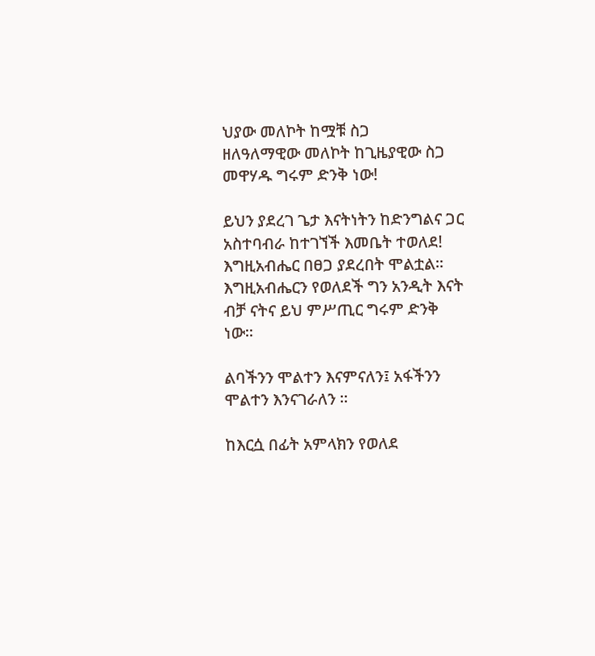ህያው መለኮት ከሟቹ ስጋ
ዘለዓለማዊው መለኮት ከጊዜያዊው ስጋ መዋሃዱ ግሩም ድንቅ ነው!

ይህን ያደረገ ጌታ እናትነትን ከድንግልና ጋር አስተባብራ ከተገኘች እመቤት ተወለደ!
እግዚአብሔር በፀጋ ያደረበት ሞልቷል። እግዚአብሔርን የወለደች ግን አንዲት እናት ብቻ ናትና ይህ ምሥጢር ግሩም ድንቅ ነው።

ልባችንን ሞልተን እናምናለን፤ አፋችንን ሞልተን እንናገራለን ።

ከእርሷ በፊት አምላክን የወለደ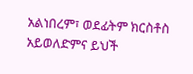አልነበረም፣ ወደፊትም ክርስቶስ አይወለድምና ይህች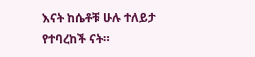እናት ከሴቶቹ ሁሉ ተለይታ የተባረከች ናት።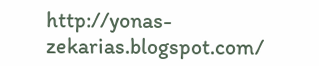http://yonas-zekarias.blogspot.com/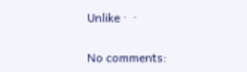Unlike ·  ·

No comments: